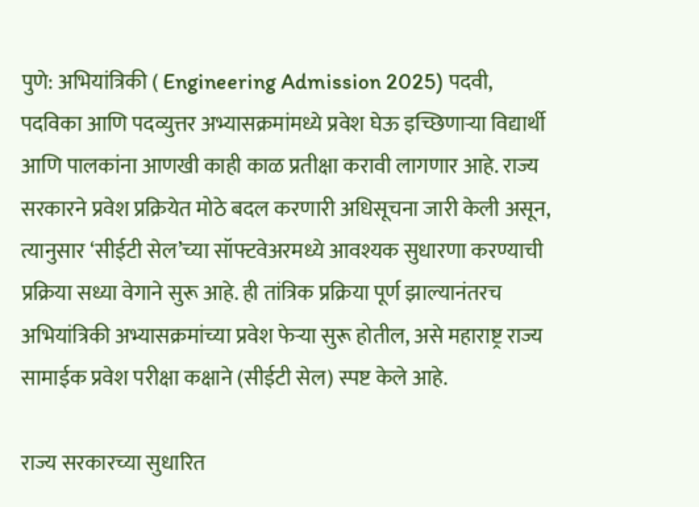पुणे: अभियांत्रिकी ( Engineering Admission 2025) पदवी, पदविका आणि पदव्युत्तर अभ्यासक्रमांमध्ये प्रवेश घेऊ इच्छिणाऱ्या विद्यार्थी आणि पालकांना आणखी काही काळ प्रतीक्षा करावी लागणार आहे. राज्य सरकारने प्रवेश प्रक्रियेत मोठे बदल करणारी अधिसूचना जारी केली असून, त्यानुसार ‘सीईटी सेल’च्या सॉफ्टवेअरमध्ये आवश्यक सुधारणा करण्याची प्रक्रिया सध्या वेगाने सुरू आहे. ही तांत्रिक प्रक्रिया पूर्ण झाल्यानंतरच अभियांत्रिकी अभ्यासक्रमांच्या प्रवेश फेऱ्या सुरू होतील, असे महाराष्ट्र राज्य सामाईक प्रवेश परीक्षा कक्षाने (सीईटी सेल) स्पष्ट केले आहे.

राज्य सरकारच्या सुधारित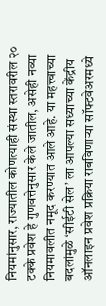नियमांनुसार, राज्यातील कोणत्याही संस्था स्तरावरील २० टक्के प्रवेश हे गुणवत्तेनुसार केले जातील, असेही नव्या नियमावलीत नमूद करण्यात आले आहे. या महत्त्वाच्या बदलांमुळे ‘सीईटी सेल’ ला आपल्या सध्याच्या केंद्रीय ऑनलाइन प्रवेश प्रक्रिया राबविणाऱ्या सॉफ्टवेअरमध्ये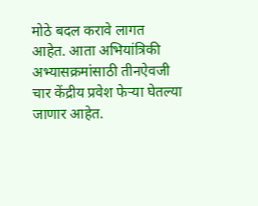मोठे बदल करावे लागत आहेत. आता अभियांत्रिकी अभ्यासक्रमांसाठी तीनऐवजी चार केंद्रीय प्रवेश फेऱ्या घेतल्या जाणार आहेत.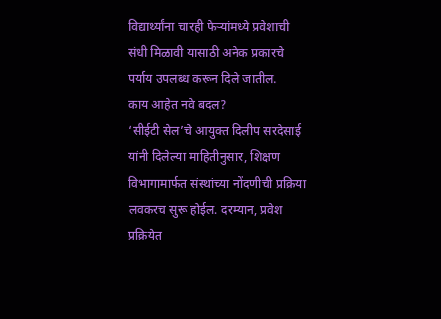विद्यार्थ्यांना चारही फेऱ्यांमध्ये प्रवेशाची संधी मिळावी यासाठी अनेक प्रकारचे पर्याय उपलब्ध करून दिले जातील.
काय आहेत नवे बदल?
‘सीईटी सेल’चे आयुक्त दिलीप सरदेसाई यांनी दिलेल्या माहितीनुसार, शिक्षण विभागामार्फत संस्थांच्या नोंदणीची प्रक्रिया लवकरच सुरू होईल. दरम्यान, प्रवेश प्रक्रियेत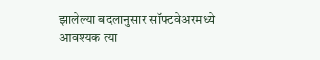झालेल्या बदलानुसार सॉफ्टवेअरमध्ये आवश्यक त्या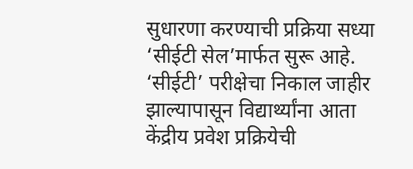सुधारणा करण्याची प्रक्रिया सध्या ‘सीईटी सेल’मार्फत सुरू आहे.
‘सीईटी’ परीक्षेचा निकाल जाहीर झाल्यापासून विद्यार्थ्यांना आता केंद्रीय प्रवेश प्रक्रियेची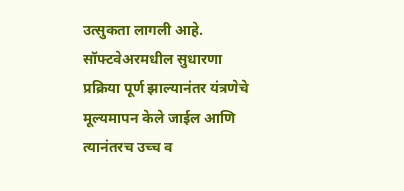उत्सुकता लागली आहे. सॉफ्टवेअरमधील सुधारणा प्रक्रिया पूर्ण झाल्यानंतर यंत्रणेचे मूल्यमापन केले जाईल आणि त्यानंतरच उच्च व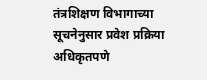तंत्रशिक्षण विभागाच्या सूचनेनुसार प्रवेश प्रक्रिया अधिकृतपणे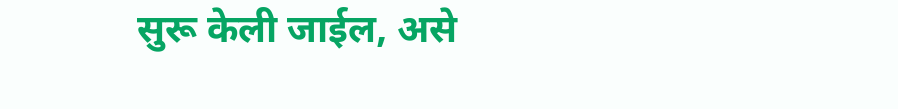सुरू केली जाईल, असे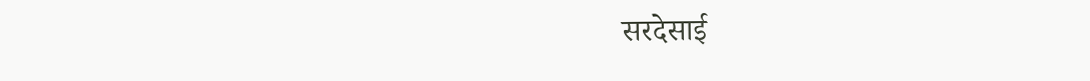सरदेसाई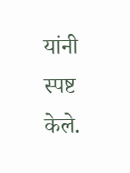यांनी स्पष्ट केले.